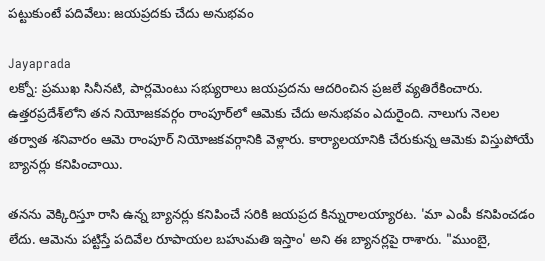పట్టుకుంటే పదివేలు: జయప్రదకు చేదు అనుభవం

Jayaprada
లక్నో: ప్రముఖ సినీనటి, పార్లమెంటు సభ్యురాలు జయప్రదను ఆదరించిన ప్రజలే వ్యతిరేకించారు. ఉత్తరప్రదేశ్‌లోని తన నియోజకవర్గం రాంపూర్‌లో ఆమెకు చేదు అనుభవం ఎదురైంది. నాలుగు నెలల తర్వాత శనివారం ఆమె రాంపూర్ నియోజకవర్గానికి వెళ్లారు. కార్యాలయానికి చేరుకున్న ఆమెకు విస్తుపోయే బ్యానర్లు కనిపించాయి.

తనను వెక్కిరిస్తూ రాసి ఉన్న బ్యానర్లు కనిపించే సరికి జయప్రద కిన్నురాలయ్యారట. 'మా ఎంపీ కనిపించడం లేదు. ఆమెను పట్టిస్తే పదివేల రూపాయల బహుమతి ఇస్తాం' అని ఈ బ్యానర్లపై రాశారు. "ముంబై,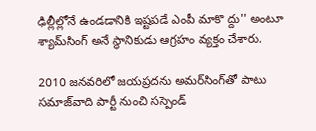ఢిల్లీల్లోనే ఉండడానికి ఇష్టపడే ఎంపీ మాకొ ద్దు'' అంటూ శ్యామ్‌సింగ్ అనే స్థానికుడు ఆగ్రహం వ్యక్తం చేశారు.

2010 జనవరిలో జయప్రదను అమర్‌సింగ్‌తో పాటు సమాజ్‌వాది పార్టీ నుంచి సస్పెండ్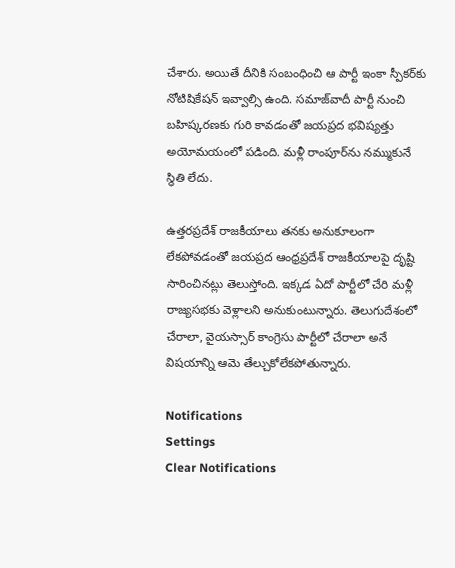చేశారు. అయితే దీనికి సంబంధించి ఆ పార్టీ ఇంకా స్పీకర్‌కు నోటిషికేషన్ ఇవ్వాల్సి ఉంది. సమాజ్‌వాదీ పార్టీ నుంచి బహిష్కరణకు గురి కావడంతో జయప్రద భవిష్యత్తు అయోమయంలో పడింది. మళ్లీ రాంపూర్‌ను నమ్ముకునే స్థితి లేదు.

ఉత్తరప్రదేశ్ రాజకీయాలు తనకు అనుకూలంగా లేకపోవడంతో జయప్రద ఆంధ్రప్రదేశ్ రాజకీయాలపై దృష్టి సారించినట్లు తెలుస్తోంది. ఇక్కడ ఏదో పార్టీలో చేరి మళ్లీ రాజ్యసభకు వెళ్లాలని అనుకుంటున్నారు. తెలుగుదేశంలో చేరాలా, వైయస్సార్ కాంగ్రెసు పార్టీలో చేరాలా అనే విషయాన్ని ఆమె తేల్చుకోలేకపోతున్నారు.

Notifications
Settings
Clear Notifications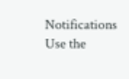Notifications
Use the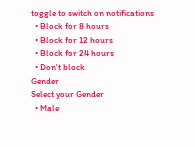toggle to switch on notifications
  • Block for 8 hours
  • Block for 12 hours
  • Block for 24 hours
  • Don't block
Gender
Select your Gender
  • Male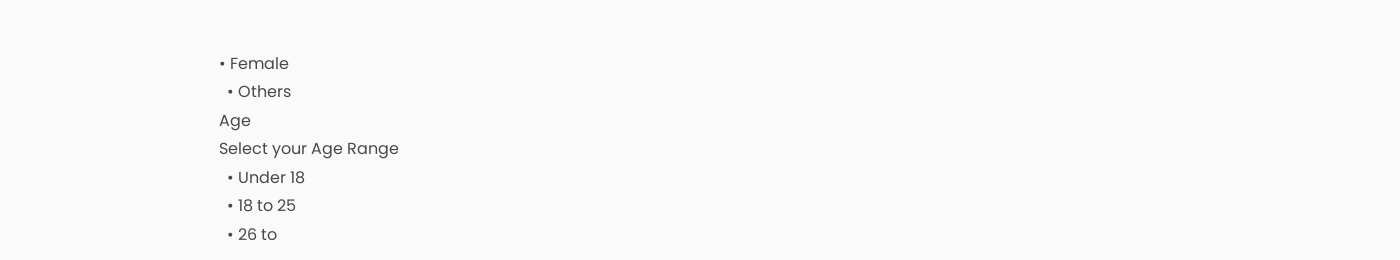• Female
  • Others
Age
Select your Age Range
  • Under 18
  • 18 to 25
  • 26 to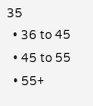35
  • 36 to 45
  • 45 to 55
  • 55+